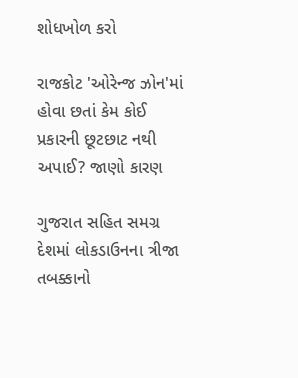શોધખોળ કરો

રાજકોટ 'ઓરેન્જ ઝોન'માં હોવા છતાં કેમ કોઈ પ્રકારની છૂટછાટ નથી અપાઈ? જાણો કારણ

ગુજરાત સહિત સમગ્ર દેશમાં લોકડાઉનના ત્રીજા તબક્કાનો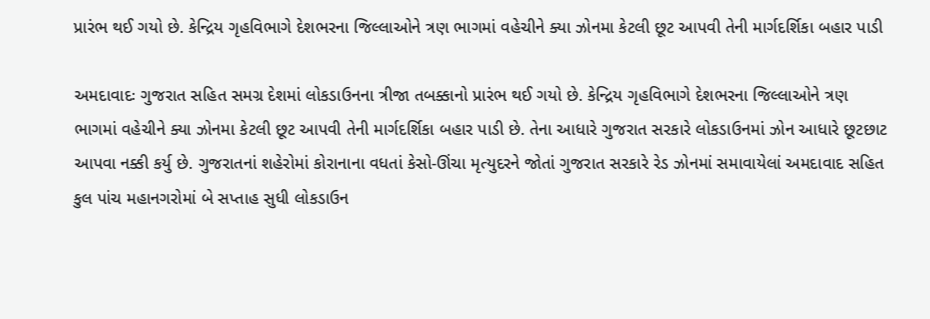પ્રારંભ થઈ ગયો છે. કેન્દ્રિય ગૃહવિભાગે દેશભરના જિલ્લાઓને ત્રણ ભાગમાં વહેચીને ક્યા ઝોનમા કેટલી છૂટ આપવી તેની માર્ગદર્શિકા બહાર પાડી

અમદાવાદઃ ગુજરાત સહિત સમગ્ર દેશમાં લોકડાઉનના ત્રીજા તબક્કાનો પ્રારંભ થઈ ગયો છે. કેન્દ્રિય ગૃહવિભાગે દેશભરના જિલ્લાઓને ત્રણ ભાગમાં વહેચીને ક્યા ઝોનમા કેટલી છૂટ આપવી તેની માર્ગદર્શિકા બહાર પાડી છે. તેના આધારે ગુજરાત સરકારે લોકડાઉનમાં ઝોન આધારે છૂટછાટ આપવા નક્કી કર્યુ છે. ગુજરાતનાં શહેરોમાં કોરાનાના વધતાં કેસો-ઊંચા મૃત્યુદરને જોતાં ગુજરાત સરકારે રેડ ઝોનમાં સમાવાયેલાં અમદાવાદ સહિત કુલ પાંચ મહાનગરોમાં બે સપ્તાહ સુધી લોકડાઉન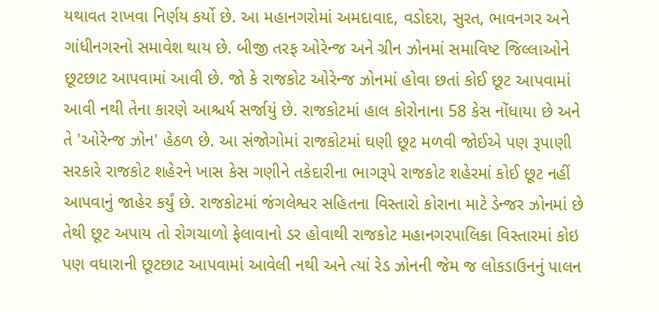યથાવત રાખવા નિર્ણય કર્યો છે. આ મહાનગરોમાં અમદાવાદ, વડોદરા, સુરત, ભાવનગર અને ગાંધીનગરનો સમાવેશ થાય છે. બીજી તરફ ઓરેન્જ અને ગ્રીન ઝોનમાં સમાવિષ્ટ જિલ્લાઓને છૂટછાટ આપવામાં આવી છે. જો કે રાજકોટ ઓરેન્જ ઝોનમાં હોવા છતાં કોઈ છૂટ આપવામાં આવી નથી તેના કારણે આશ્ચર્ય સર્જાયું છે. રાજકોટમાં હાલ કોરોનાના 58 કેસ નોંધાયા છે અને તે 'ઓરેન્જ ઝોન' હેઠળ છે. આ સંજોગોમાં રાજકોટમાં ઘણી છૂટ મળવી જોઈએ પણ રૂપાણી સરકારે રાજકોટ શહેરને ખાસ કેસ ગણીને તકેદારીના ભાગરૂપે રાજકોટ શહેરમાં કોઈ છૂટ નહીં આપવાનું જાહેર કર્યું છે. રાજકોટમાં જંગલેશ્વર સહિતના વિસ્તારો કોરાના માટે ડેન્જર ઝોનમાં છે તેથી છૂટ અપાય તો રોગચાળો ફેલાવાનો ડર હોવાથી રાજકોટ મહાનગરપાલિકા વિસ્તારમાં કોઇ પણ વધારાની છૂટછાટ આપવામાં આવેલી નથી અને ત્યાં રેડ ઝોનની જેમ જ લોકડાઉનનું પાલન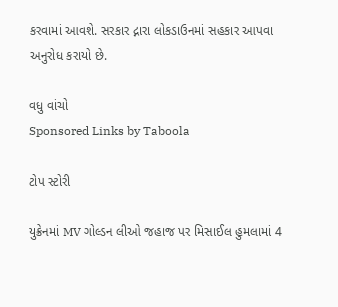કરવામાં આવશે. સરકાર દ્નારા લોકડાઉનમાં સહકાર આપવા અનુરોધ કરાયો છે.

વધુ વાંચો
Sponsored Links by Taboola

ટોપ સ્ટોરી

યુક્રેનમાં MV ગોલ્ડન લીઓ જહાજ પર મિસાઈલ હુમલામાં 4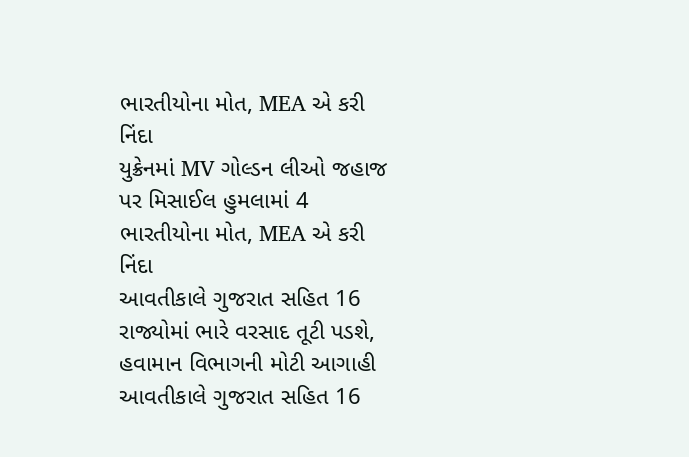ભારતીયોના મોત, MEA એ કરી નિંદા
યુક્રેનમાં MV ગોલ્ડન લીઓ જહાજ પર મિસાઈલ હુમલામાં 4 ભારતીયોના મોત, MEA એ કરી નિંદા
આવતીકાલે ગુજરાત સહિત 16 રાજ્યોમાં ભારે વરસાદ તૂટી પડશે, હવામાન વિભાગની મોટી આગાહી
આવતીકાલે ગુજરાત સહિત 16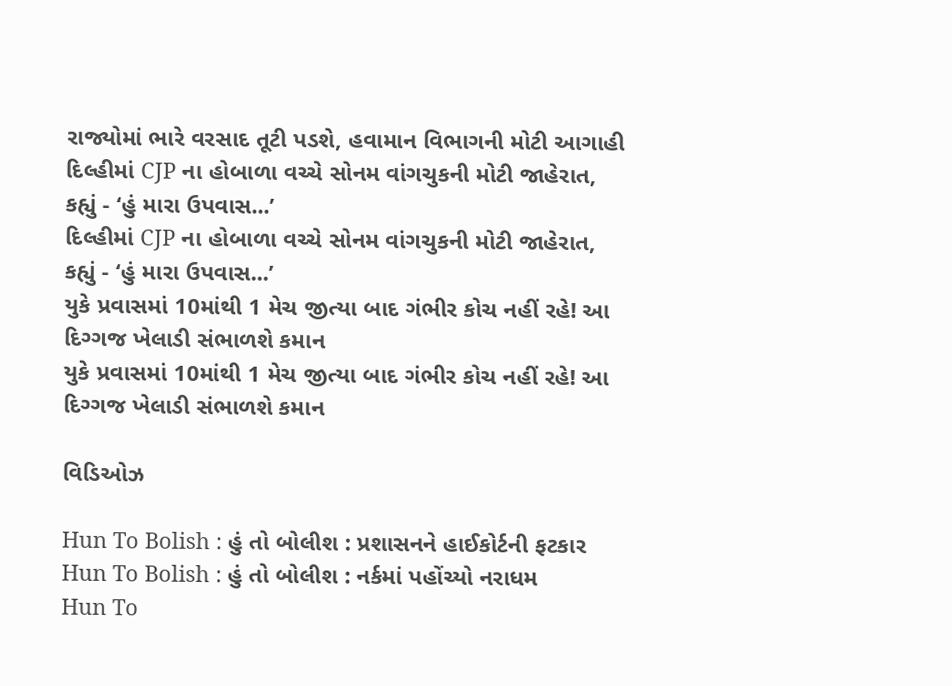રાજ્યોમાં ભારે વરસાદ તૂટી પડશે, હવામાન વિભાગની મોટી આગાહી
દિલ્હીમાં CJP ના હોબાળા વચ્ચે સોનમ વાંગચુકની મોટી જાહેરાત, કહ્યું - ‘હું મારા ઉપવાસ...’
દિલ્હીમાં CJP ના હોબાળા વચ્ચે સોનમ વાંગચુકની મોટી જાહેરાત, કહ્યું - ‘હું મારા ઉપવાસ...’
યુકે પ્રવાસમાં 10માંથી 1 મેચ જીત્યા બાદ ગંભીર કોચ નહીં રહે! આ દિગ્ગજ ખેલાડી સંભાળશે કમાન
યુકે પ્રવાસમાં 10માંથી 1 મેચ જીત્યા બાદ ગંભીર કોચ નહીં રહે! આ દિગ્ગજ ખેલાડી સંભાળશે કમાન

વિડિઓઝ

Hun To Bolish : હું તો બોલીશ : પ્રશાસનને હાઈકોર્ટની ફટકાર
Hun To Bolish : હું તો બોલીશ : નર્કમાં પહોંચ્યો નરાધમ
Hun To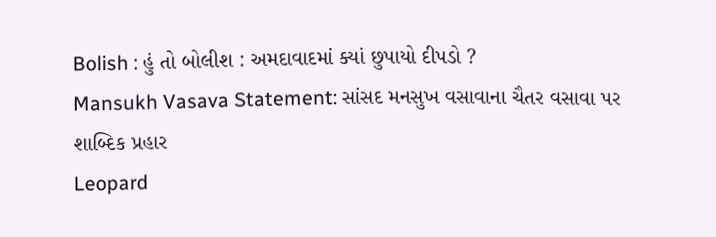Bolish : હું તો બોલીશ : અમદાવાદમાં ક્યાં છુપાયો દીપડો ?
Mansukh Vasava Statement: સાંસદ મનસુખ વસાવાના ચૈતર વસાવા પર શાબ્દિક પ્રહાર
Leopard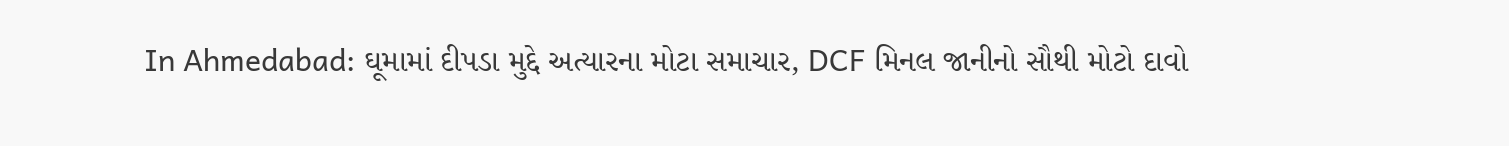In Ahmedabad: ઘૂમામાં દીપડા મુદ્દે અત્યારના મોટા સમાચાર, DCF મિનલ જાનીનો સૌથી મોટો દાવો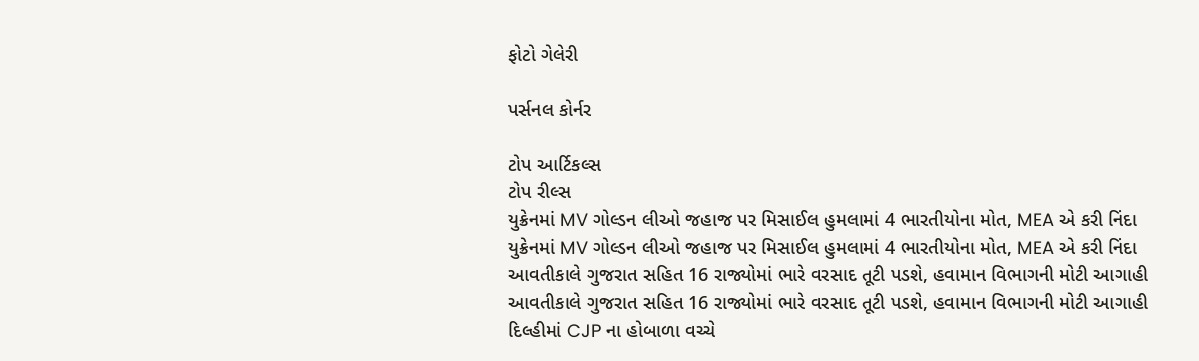ફોટો ગેલેરી

પર્સનલ કોર્નર

ટોપ આર્ટિકલ્સ
ટોપ રીલ્સ
યુક્રેનમાં MV ગોલ્ડન લીઓ જહાજ પર મિસાઈલ હુમલામાં 4 ભારતીયોના મોત, MEA એ કરી નિંદા
યુક્રેનમાં MV ગોલ્ડન લીઓ જહાજ પર મિસાઈલ હુમલામાં 4 ભારતીયોના મોત, MEA એ કરી નિંદા
આવતીકાલે ગુજરાત સહિત 16 રાજ્યોમાં ભારે વરસાદ તૂટી પડશે, હવામાન વિભાગની મોટી આગાહી
આવતીકાલે ગુજરાત સહિત 16 રાજ્યોમાં ભારે વરસાદ તૂટી પડશે, હવામાન વિભાગની મોટી આગાહી
દિલ્હીમાં CJP ના હોબાળા વચ્ચે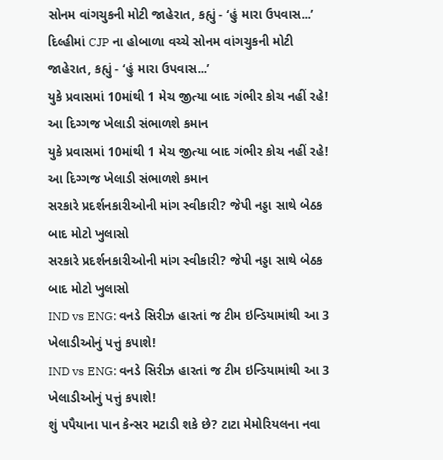સોનમ વાંગચુકની મોટી જાહેરાત, કહ્યું - ‘હું મારા ઉપવાસ...’
દિલ્હીમાં CJP ના હોબાળા વચ્ચે સોનમ વાંગચુકની મોટી જાહેરાત, કહ્યું - ‘હું મારા ઉપવાસ...’
યુકે પ્રવાસમાં 10માંથી 1 મેચ જીત્યા બાદ ગંભીર કોચ નહીં રહે! આ દિગ્ગજ ખેલાડી સંભાળશે કમાન
યુકે પ્રવાસમાં 10માંથી 1 મેચ જીત્યા બાદ ગંભીર કોચ નહીં રહે! આ દિગ્ગજ ખેલાડી સંભાળશે કમાન
સરકારે પ્રદર્શનકારીઓની માંગ સ્વીકારી? જેપી નડ્ડા સાથે બેઠક બાદ મોટો ખુલાસો
સરકારે પ્રદર્શનકારીઓની માંગ સ્વીકારી? જેપી નડ્ડા સાથે બેઠક બાદ મોટો ખુલાસો
IND vs ENG: વનડે સિરીઝ હારતાં જ ટીમ ઇન્ડિયામાંથી આ 3 ખેલાડીઓનું પત્તું કપાશે!
IND vs ENG: વનડે સિરીઝ હારતાં જ ટીમ ઇન્ડિયામાંથી આ 3 ખેલાડીઓનું પત્તું કપાશે!
શું પપૈયાના પાન કેન્સર મટાડી શકે છે? ટાટા મેમોરિયલના નવા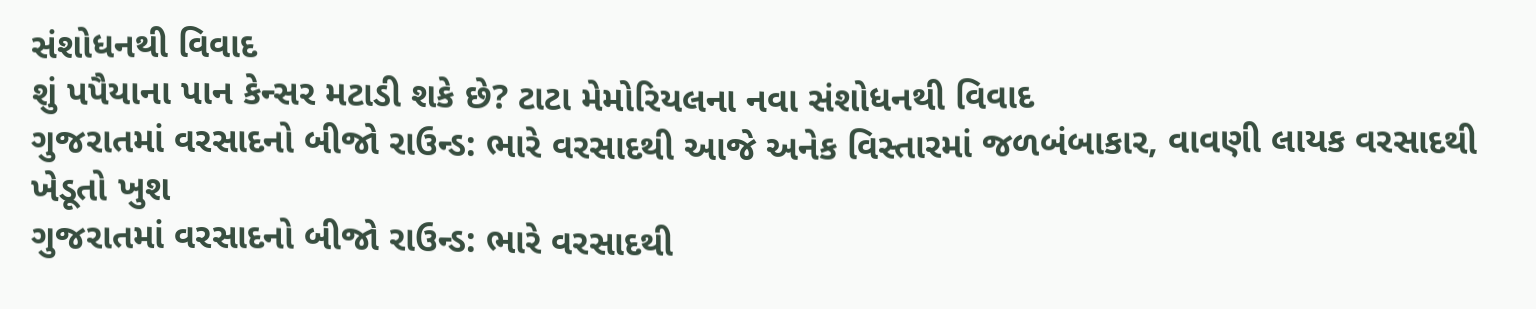સંશોધનથી વિવાદ
શું પપૈયાના પાન કેન્સર મટાડી શકે છે? ટાટા મેમોરિયલના નવા સંશોધનથી વિવાદ
ગુજરાતમાં વરસાદનો બીજો રાઉન્ડ: ભારે વરસાદથી આજે અનેક વિસ્તારમાં જળબંબાકાર, વાવણી લાયક વરસાદથી ખેડૂતો ખુશ
ગુજરાતમાં વરસાદનો બીજો રાઉન્ડ: ભારે વરસાદથી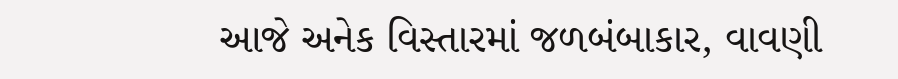આજે અનેક વિસ્તારમાં જળબંબાકાર, વાવણી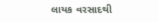લાયક વરસાદથી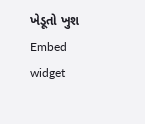ખેડૂતો ખુશ
Embed widget